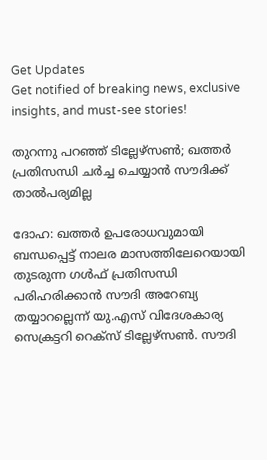Get Updates
Get notified of breaking news, exclusive insights, and must-see stories!

തുറന്നു പറഞ്ഞ് ടില്ലേഴ്‌സണ്‍; ഖത്തര്‍ പ്രതിസന്ധി ചര്‍ച്ച ചെയ്യാന്‍ സൗദിക്ക് താല്‍പര്യമില്ല

ദോഹ: ഖത്തര്‍ ഉപരോധവുമായി ബന്ധപ്പെട്ട് നാലര മാസത്തിലേറെയായി തുടരുന്ന ഗള്‍ഫ് പ്രതിസന്ധി പരിഹരിക്കാന്‍ സൗദി അറേബ്യ തയ്യാറല്ലെന്ന് യു.എസ് വിദേശകാര്യ സെക്രട്ടറി റെക്‌സ് ടില്ലേഴ്‌സണ്‍. സൗദി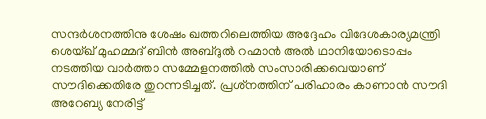സന്ദര്‍ശനത്തിനു ശേഷം ഖത്തറിലെത്തിയ അദ്ദേഹം വിദേശകാര്യമന്ത്രി ശെയ്ഖ് മുഹമ്മദ് ബിന്‍ അബ്ദുല്‍ റഹ്മാന്‍ അല്‍ ഥാനിയോടൊപ്പം നടത്തിയ വാര്‍ത്താ സമ്മേളനത്തില്‍ സംസാരിക്കവെയാണ് സൗദിക്കെതിരേ തുറന്നടിച്ചത്. പ്രശ്‌നത്തിന് പരിഹാരം കാണാന്‍ സൗദി അറേബ്യ നേരിട്ട്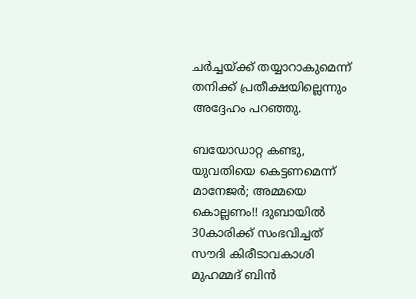ചര്‍ച്ചയ്ക്ക് തയ്യാറാകുമെന്ന് തനിക്ക് പ്രതീക്ഷയില്ലെന്നും അദ്ദേഹം പറഞ്ഞു.

ബയോഡാറ്റ കണ്ടു, യുവതിയെ കെട്ടണമെന്ന് മാനേജര്‍; അമ്മയെ കൊല്ലണം!! ദുബായില്‍ 30കാരിക്ക് സംഭവിച്ചത്
സൗദി കിരീടാവകാശി മുഹമ്മദ് ബിന്‍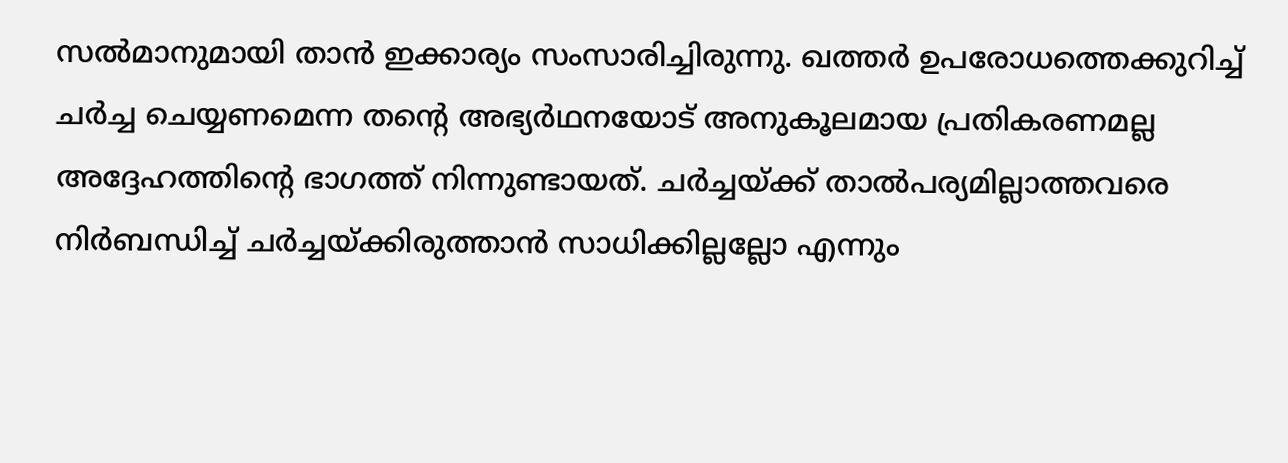സല്‍മാനുമായി താന്‍ ഇക്കാര്യം സംസാരിച്ചിരുന്നു. ഖത്തര്‍ ഉപരോധത്തെക്കുറിച്ച് ചര്‍ച്ച ചെയ്യണമെന്ന തന്റെ അഭ്യര്‍ഥനയോട് അനുകൂലമായ പ്രതികരണമല്ല അദ്ദേഹത്തിന്റെ ഭാഗത്ത് നിന്നുണ്ടായത്. ചര്‍ച്ചയ്ക്ക് താല്‍പര്യമില്ലാത്തവരെ നിര്‍ബന്ധിച്ച് ചര്‍ച്ചയ്ക്കിരുത്താന്‍ സാധിക്കില്ലല്ലോ എന്നും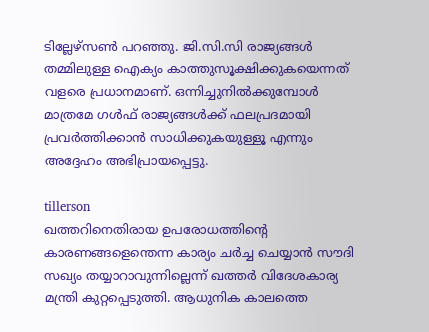ടില്ലേഴ്‌സണ്‍ പറഞ്ഞു. ജി.സി.സി രാജ്യങ്ങള്‍ തമ്മിലുള്ള ഐക്യം കാത്തുസൂക്ഷിക്കുകയെന്നത് വളരെ പ്രധാനമാണ്. ഒന്നിച്ചുനില്‍ക്കുമ്പോള്‍ മാത്രമേ ഗള്‍ഫ് രാജ്യങ്ങള്‍ക്ക് ഫലപ്രദമായി പ്രവര്‍ത്തിക്കാന്‍ സാധിക്കുകയുള്ളൂ എന്നും അദ്ദേഹം അഭിപ്രായപ്പെട്ടു.

tillerson
ഖത്തറിനെതിരായ ഉപരോധത്തിന്റെ കാരണങ്ങളെന്തെന്ന കാര്യം ചര്‍ച്ച ചെയ്യാന്‍ സൗദി സഖ്യം തയ്യാറാവുന്നില്ലെന്ന് ഖത്തര്‍ വിദേശകാര്യ മന്ത്രി കുറ്റപ്പെടുത്തി. ആധുനിക കാലത്തെ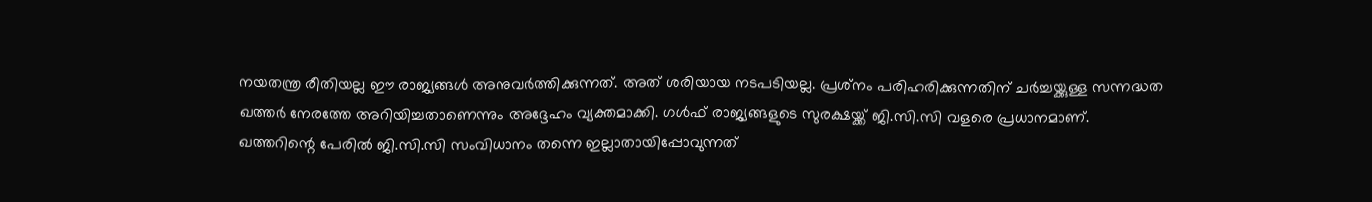നയതന്ത്ര രീതിയല്ല ഈ രാജ്യങ്ങള്‍ അനുവര്‍ത്തിക്കുന്നത്. അത് ശരിയായ നടപടിയല്ല. പ്രശ്‌നം പരിഹരിക്കുന്നതിന് ചര്‍ച്ചയ്ക്കുള്ള സന്നദ്ധത ഖത്തര്‍ നേരത്തേ അറിയിച്ചതാണെന്നും അദ്ദേഹം വ്യക്തമാക്കി. ഗള്‍ഫ് രാജ്യങ്ങളുടെ സുരക്ഷയ്ക്ക് ജി.സി.സി വളരെ പ്രധാനമാണ്. ഖത്തറിന്റെ പേരില്‍ ജി.സി.സി സംവിധാനം തന്നെ ഇല്ലാതായിപ്പോവുന്നത്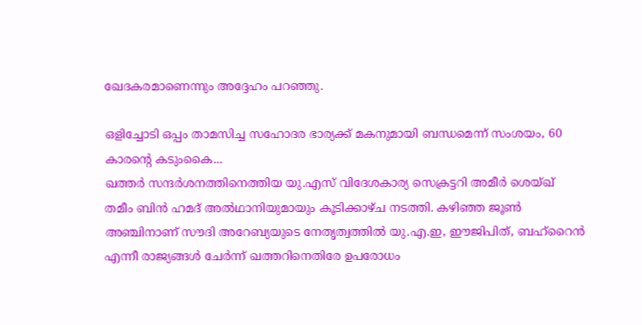ഖേദകരമാണെന്നും അദ്ദേഹം പറഞ്ഞു.

ഒളിച്ചോടി ഒപ്പം താമസിച്ച സഹോദര ഭാര്യക്ക് മകനുമായി ബന്ധമെന്ന് സംശയം, 60 കാരന്‍റെ കടുംകൈ...
ഖത്തര്‍ സന്ദര്‍ശനത്തിനെത്തിയ യു.എസ് വിദേശകാര്യ സെക്രട്ടറി അമീര്‍ ശെയ്ഖ് തമീം ബിന്‍ ഹമദ് അല്‍ഥാനിയുമായും കൂടിക്കാഴ്ച നടത്തി. കഴിഞ്ഞ ജൂണ്‍ അഞ്ചിനാണ് സൗദി അറേബ്യയുടെ നേതൃത്വത്തില്‍ യു.എ.ഇ, ഈജിപിത്, ബഹ്‌റൈന്‍ എന്നീ രാജ്യങ്ങള്‍ ചേര്‍ന്ന് ഖത്തറിനെതിരേ ഉപരോധം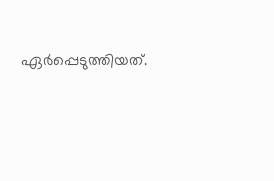ഏര്‍പ്പെടുത്തിയത്.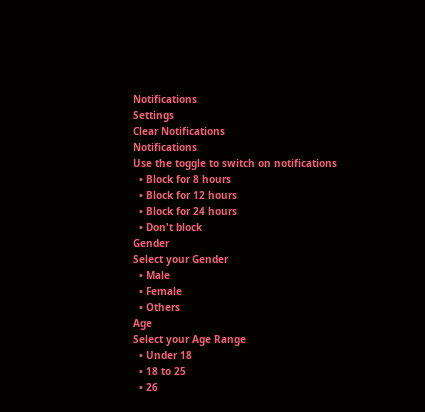Notifications
Settings
Clear Notifications
Notifications
Use the toggle to switch on notifications
  • Block for 8 hours
  • Block for 12 hours
  • Block for 24 hours
  • Don't block
Gender
Select your Gender
  • Male
  • Female
  • Others
Age
Select your Age Range
  • Under 18
  • 18 to 25
  • 26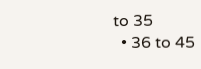to 35
  • 36 to 45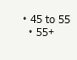• 45 to 55
  • 55+